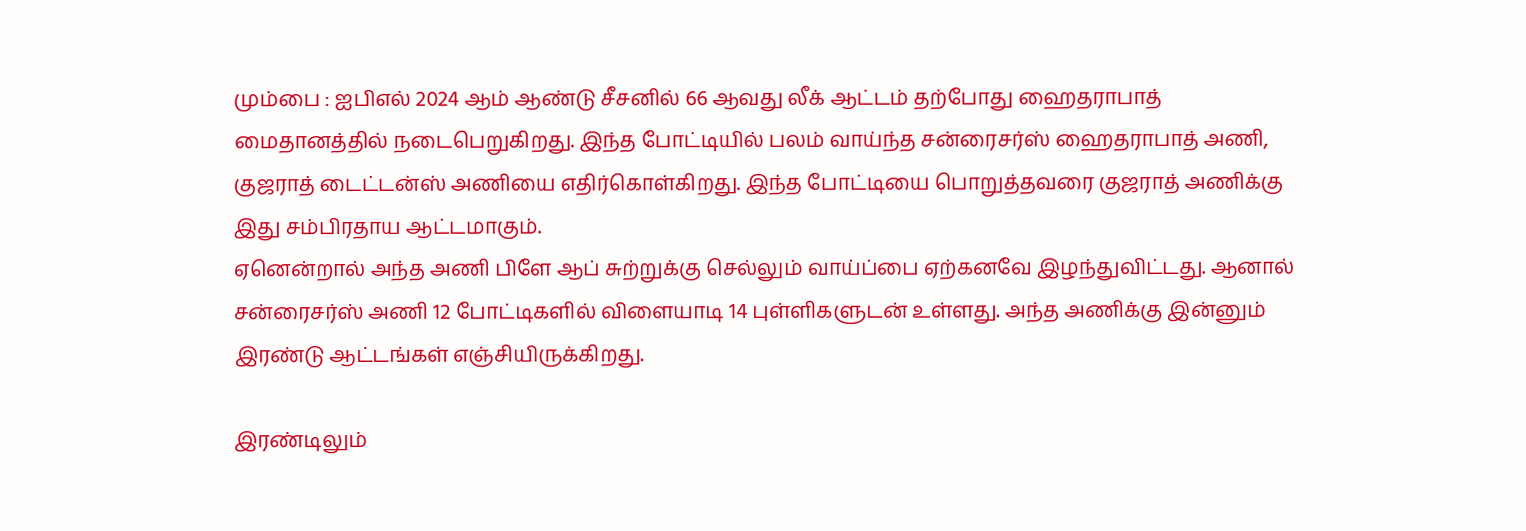மும்பை : ஐபிஎல் 2024 ஆம் ஆண்டு சீசனில் 66 ஆவது லீக் ஆட்டம் தற்போது ஹைதராபாத் மைதானத்தில் நடைபெறுகிறது. இந்த போட்டியில் பலம் வாய்ந்த சன்ரைசர்ஸ் ஹைதராபாத் அணி, குஜராத் டைட்டன்ஸ் அணியை எதிர்கொள்கிறது. இந்த போட்டியை பொறுத்தவரை குஜராத் அணிக்கு இது சம்பிரதாய ஆட்டமாகும்.
ஏனென்றால் அந்த அணி பிளே ஆப் சுற்றுக்கு செல்லும் வாய்ப்பை ஏற்கனவே இழந்துவிட்டது. ஆனால் சன்ரைசர்ஸ் அணி 12 போட்டிகளில் விளையாடி 14 புள்ளிகளுடன் உள்ளது. அந்த அணிக்கு இன்னும் இரண்டு ஆட்டங்கள் எஞ்சியிருக்கிறது.

இரண்டிலும்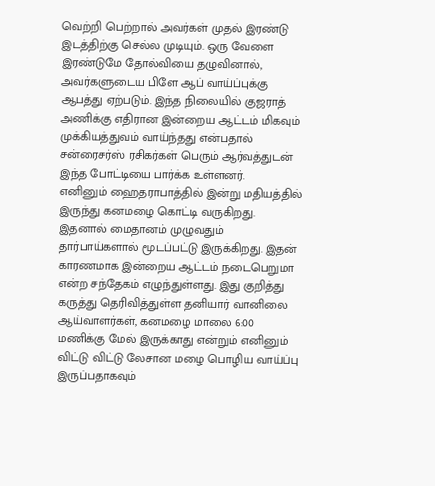வெற்றி பெற்றால் அவர்கள் முதல் இரண்டு இடத்திற்கு செல்ல முடியும். ஒரு வேளை இரண்டுமே தோல்வியை தழுவினால், அவர்களுடைய பிளே ஆப் வாய்ப்புக்கு ஆபத்து ஏற்படும். இந்த நிலையில் குஜராத் அணிக்கு எதிரான இன்றைய ஆட்டம் மிகவும் முக்கியத்துவம் வாய்ந்தது என்பதால் சன்ரைசர்ஸ் ரசிகர்கள் பெரும் ஆர்வத்துடன் இந்த போட்டியை பார்க்க உள்ளனர்.
எனினும் ஹைதராபாத்தில் இன்று மதியத்தில் இருந்து கனமழை கொட்டி வருகிறது. இதனால் மைதானம் முழுவதும் தார்பாய்களால் மூடப்பட்டு இருக்கிறது. இதன் காரணமாக இன்றைய ஆட்டம் நடைபெறுமா என்ற சந்தேகம் எழுந்துள்ளது. இது குறித்து கருத்து தெரிவித்துள்ள தனியார் வானிலை ஆய்வாளர்கள், கனமழை மாலை 6:00 மணிக்கு மேல் இருக்காது என்றும் எனினும் விட்டு விட்டு லேசான மழை பொழிய வாய்ப்பு இருப்பதாகவும்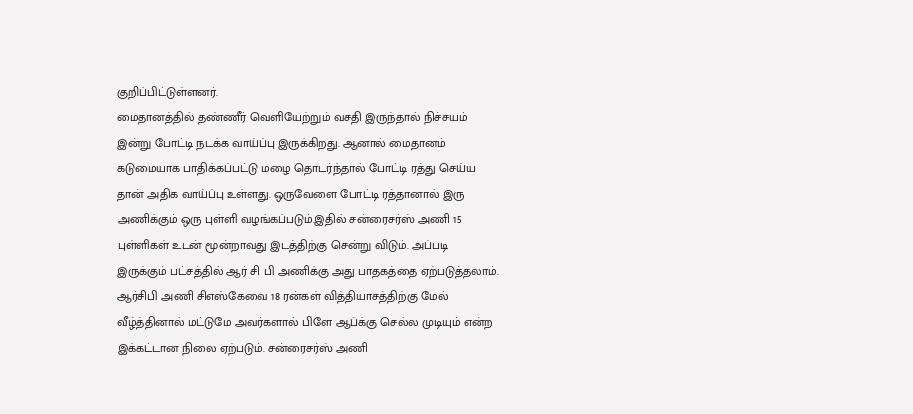குறிப்பிட்டுள்ளனர்.
மைதானத்தில் தண்ணீர் வெளியேற்றும் வசதி இருந்தால் நிச்சயம் இன்று போட்டி நடக்க வாய்ப்பு இருக்கிறது. ஆனால் மைதானம் கடுமையாக பாதிக்கப்பட்டு மழை தொடர்ந்தால் போட்டி ரத்து செய்ய தான் அதிக வாய்ப்பு உள்ளது. ஒருவேளை போட்டி ரத்தானால் இரு அணிக்கும் ஒரு புள்ளி வழங்கப்படும்.இதில் சன்ரைசர்ஸ் அணி 15 புள்ளிகள் உடன் மூன்றாவது இடத்திற்கு சென்று விடும். அப்படி இருக்கும் பட்சத்தில் ஆர் சி பி அணிக்கு அது பாதகத்தை ஏற்படுத்தலாம்.
ஆர்சிபி அணி சிஎஸ்கேவை 18 ரன்கள் வித்தியாசத்திற்கு மேல் வீழ்த்தினால் மட்டுமே அவர்களால் பிளே ஆப்க்கு செல்ல முடியும் என்ற இக்கட்டான நிலை ஏற்படும். சன்ரைசர்ஸ் அணி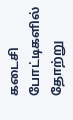கடைசி போட்டிகளில் தோற்று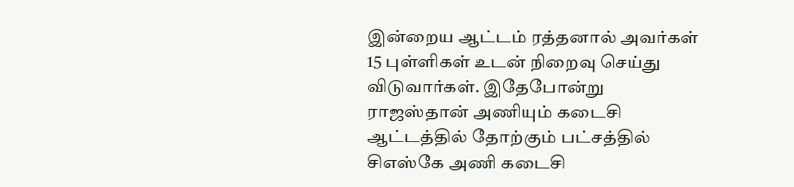இன்றைய ஆட்டம் ரத்தனால் அவர்கள் 15 புள்ளிகள் உடன் நிறைவு செய்து விடுவார்கள். இதேபோன்று ராஜஸ்தான் அணியும் கடைசி ஆட்டத்தில் தோற்கும் பட்சத்தில் சிஎஸ்கே அணி கடைசி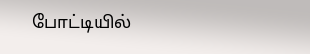போட்டியில்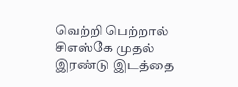வெற்றி பெற்றால் சிஎஸ்கே முதல் இரண்டு இடத்தை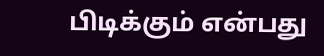பிடிக்கும் என்பது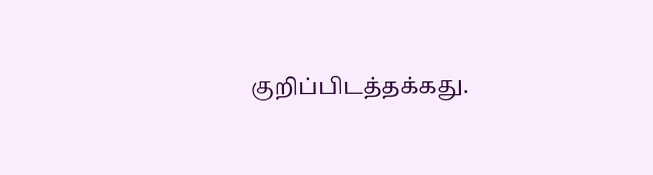குறிப்பிடத்தக்கது.